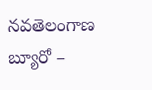నవతెలంగాణ బ్యూరో –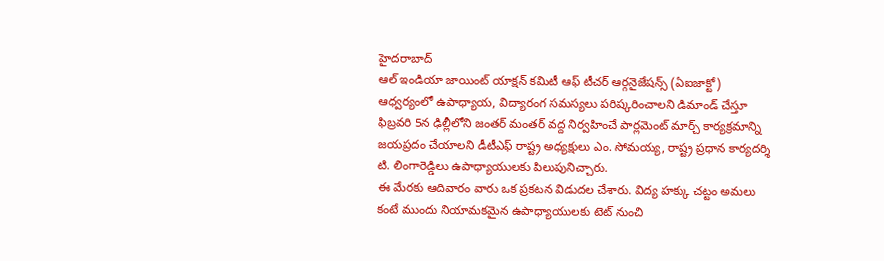హైదరాబాద్
ఆల్ ఇండియా జాయింట్ యాక్షన్ కమిటీ ఆఫ్ టీచర్ ఆర్గనైజేషన్స్ (ఏఐజాక్టో) ఆధ్వర్యంలో ఉపాధ్యాయ, విద్యారంగ సమస్యలు పరిష్కరించాలని డిమాండ్ చేస్తూ ఫిబ్రవరి 5న ఢిల్లీలోని జంతర్ మంతర్ వద్ద నిర్వహించే పార్లమెంట్ మార్చ్ కార్యక్రమాన్ని జయప్రదం చేయాలని డీటీఎఫ్ రాష్ట్ర అధ్యక్షులు ఎం. సోమయ్య, రాష్ట్ర ప్రధాన కార్యదర్శి టి. లింగారెడ్డిలు ఉపాధ్యాయులకు పిలుపునిచ్చారు.
ఈ మేరకు ఆదివారం వారు ఒక ప్రకటన విడుదల చేశారు. విద్య హక్కు చట్టం అమలు కంటే ముందు నియామకమైన ఉపాధ్యాయులకు టెట్ నుంచి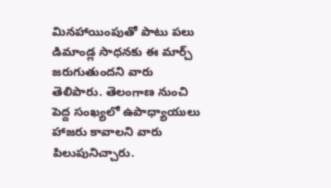మినహాయింపుతో పాటు పలు డిమాండ్ల సాధనకు ఈ మార్చ్ జరుగుతుందని వారు తెలిపారు. తెలంగాణ నుంచి పెద్ద సంఖ్యలో ఉపాధ్యాయులు హాజరు కావాలని వారు పిలుపునిచ్చారు.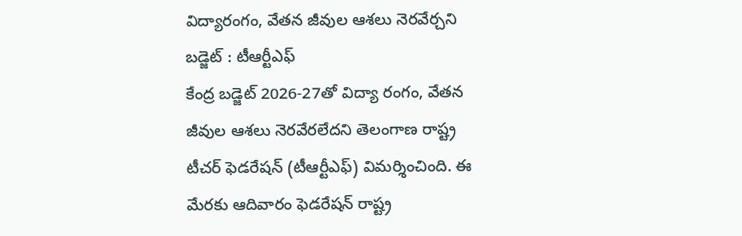విద్యారంగం, వేతన జీవుల ఆశలు నెరవేర్చని బడ్జెట్ : టీఆర్టీఎఫ్
కేంద్ర బడ్జెట్ 2026-27తో విద్యా రంగం, వేతన జీవుల ఆశలు నెరవేరలేదని తెలంగాణ రాష్ట్ర టీచర్ ఫెడరేషన్ (టీఆర్టీఎఫ్) విమర్శించింది. ఈ మేరకు ఆదివారం ఫెడరేషన్ రాష్ట్ర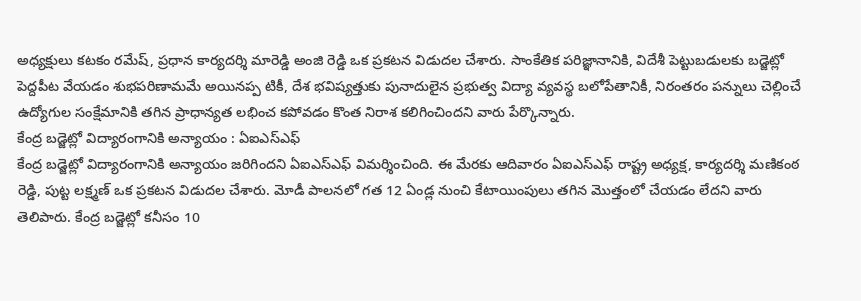అధ్యక్షులు కటకం రమేష్, ప్రధాన కార్యదర్శి మారెడ్డి అంజి రెడ్డి ఒక ప్రకటన విడుదల చేశారు. సాంకేతిక పరిజ్ఞానానికి, విదేశీ పెట్టుబడులకు బడ్జెట్లో పెద్దపీట వేయడం శుభపరిణామమే అయినప్ప టికీ, దేశ భవిష్యత్తుకు పునాదులైన ప్రభుత్వ విద్యా వ్యవస్థ బలోపేతానికీ, నిరంతరం పన్నులు చెల్లించే ఉద్యోగుల సంక్షేమానికి తగిన ప్రాధాన్యత లభించ కపోవడం కొంత నిరాశ కలిగించిందని వారు పేర్కొన్నారు.
కేంద్ర బడ్జెట్లో విద్యారంగానికి అన్యాయం : ఏఐఎస్ఎఫ్
కేంద్ర బడ్జెట్లో విద్యారంగానికి అన్యాయం జరిగిందని ఏఐఎస్ఎఫ్ విమర్శించింది. ఈ మేరకు ఆదివారం ఏఐఎస్ఎఫ్ రాష్ట్ర అధ్యక్ష, కార్యదర్శి మణికంఠ రెడ్డి, పుట్ట లక్ష్మణ్ ఒక ప్రకటన విడుదల చేశారు. మోడీ పాలనలో గత 12 ఏండ్ల నుంచి కేటాయింపులు తగిన మొత్తంలో చేయడం లేదని వారు తెలిపారు. కేంద్ర బడ్జెట్లో కనీసం 10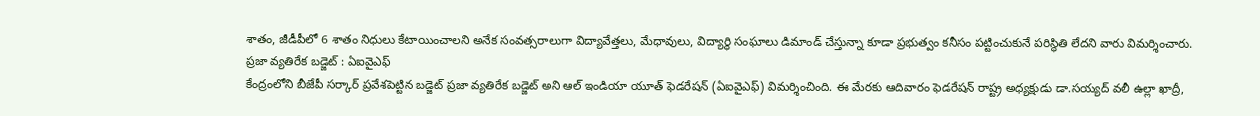శాతం, జీడీపీలో 6 శాతం నిధులు కేటాయించాలని అనేక సంవత్సరాలుగా విద్యావేత్తలు, మేధావులు, విద్యార్థి సంఘాలు డిమాండ్ చేస్తున్నా కూడా ప్రభుత్వం కనీసం పట్టించుకునే పరిస్థితి లేదని వారు విమర్శించారు.
ప్రజా వ్యతిరేక బడ్జెట్ : ఏఐవైఎఫ్
కేంద్రంలోని బీజేపీ సర్కార్ ప్రవేశపెట్టిన బడ్జెట్ ప్రజా వ్యతిరేక బడ్జెట్ అని ఆల్ ఇండియా యూత్ ఫెడరేషన్ (ఏఐవైఎఫ్) విమర్శించింది. ఈ మేరకు ఆదివారం ఫెడరేషన్ రాష్ట్ర అధ్యక్షుడు డా.సయ్యద్ వలీ ఉల్లా ఖాద్రీ,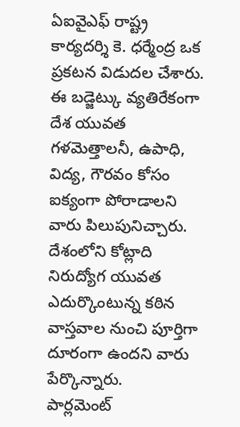ఏఐవైఎఫ్ రాష్ట్ర కార్యదర్శి కె. ధర్మేంద్ర ఒక ప్రకటన విడుదల చేశారు. ఈ బడ్జెట్కు వ్యతిరేకంగా దేశ యువత గళమెత్తాలనీ, ఉపాధి, విద్య, గౌరవం కోసం ఐక్యంగా పోరాడాలని వారు పిలుపునిచ్చారు. దేశంలోని కోట్లాది నిరుద్యోగ యువత ఎదుర్కొంటున్న కఠిన వాస్తవాల నుంచి పూర్తిగా దూరంగా ఉందని వారు పేర్కొన్నారు.
పార్లమెంట్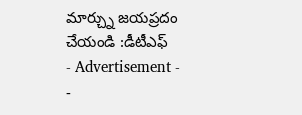మార్చ్ను జయప్రదం చేయండి :డీటీఎఫ్
- Advertisement -
-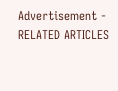Advertisement -
RELATED ARTICLES